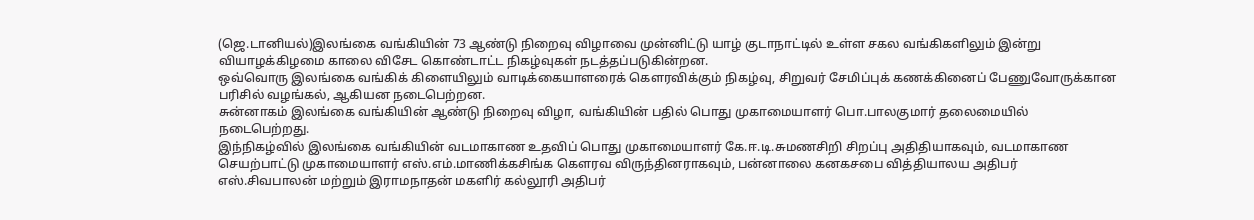(ஜெ.டானியல்)இலங்கை வங்கியின் 73 ஆண்டு நிறைவு விழாவை முன்னிட்டு யாழ் குடாநாட்டில் உள்ள சகல வங்கிகளிலும் இன்று வியாழக்கிழமை காலை விசேட கொண்டாட்ட நிகழ்வுகள் நடத்தப்படுகின்றன.
ஒவ்வொரு இலங்கை வங்கிக் கிளையிலும் வாடிக்கையாளரைக் கௌரவிக்கும் நிகழ்வு, சிறுவர் சேமிப்புக் கணக்கினைப் பேணுவோருக்கான பரிசில் வழங்கல், ஆகியன நடைபெற்றன.
சுன்னாகம் இலங்கை வங்கியின் ஆண்டு நிறைவு விழா, வங்கியின் பதில் பொது முகாமையாளர் பொ.பாலகுமார் தலைமையில் நடைபெற்றது.
இந்நிகழ்வில் இலங்கை வங்கியின் வடமாகாண உதவிப் பொது முகாமையாளர் கே.ஈ.டி.சுமணசிறி சிறப்பு அதிதியாகவும், வடமாகாண செயற்பாட்டு முகாமையாளர் எஸ்.எம்.மாணிக்கசிங்க கௌரவ விருந்தினராகவும், பன்னாலை கனகசபை வித்தியாலய அதிபர் எஸ்.சிவபாலன் மற்றும் இராமநாதன் மகளிர் கல்லூரி அதிபர்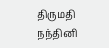திருமதி நந்தினி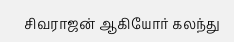சிவராஜன் ஆகியோர் கலந்து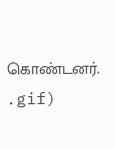கொண்டனர்.
.gif)